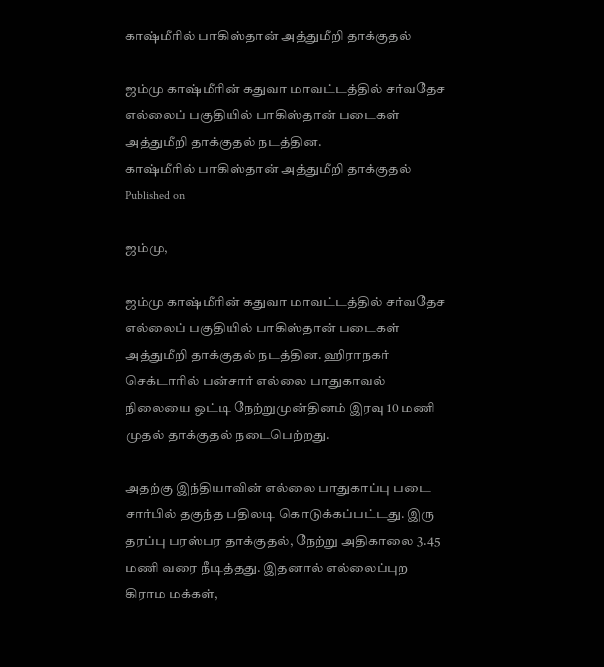காஷ்மீரில் பாகிஸ்தான் அத்துமீறி தாக்குதல்

ஜம்மு காஷ்மீரின் கதுவா மாவட்டத்தில் சர்வதேச எல்லைப் பகுதியில் பாகிஸ்தான் படைகள் அத்துமீறி தாக்குதல் நடத்தின.
காஷ்மீரில் பாகிஸ்தான் அத்துமீறி தாக்குதல்
Published on

ஜம்மு,

ஜம்மு காஷ்மீரின் கதுவா மாவட்டத்தில் சர்வதேச எல்லைப் பகுதியில் பாகிஸ்தான் படைகள் அத்துமீறி தாக்குதல் நடத்தின. ஹிராநகர் செக்டாரில் பன்சார் எல்லை பாதுகாவல் நிலையை ஒட்டி நேற்றுமுன்தினம் இரவு 10 மணி முதல் தாக்குதல் நடைபெற்றது.

அதற்கு இந்தியாவின் எல்லை பாதுகாப்பு படை சார்பில் தகுந்த பதிலடி கொடுக்கப்பட்டது. இரு தரப்பு பரஸ்பர தாக்குதல், நேற்று அதிகாலை 3.45 மணி வரை நீடித்தது. இதனால் எல்லைப்புற கிராம மக்கள்,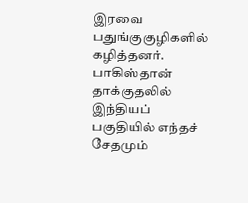இரவை பதுங்குகுழிகளில் கழித்தனர். பாகிஸ்தான் தாக்குதலில் இந்தியப் பகுதியில் எந்தச் சேதமும்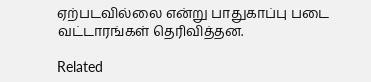ஏற்படவில்லை என்று பாதுகாப்பு படை வட்டாரங்கள் தெரிவித்தன.

Related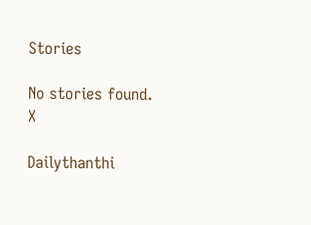Stories

No stories found.
X

Dailythanthi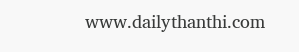www.dailythanthi.com